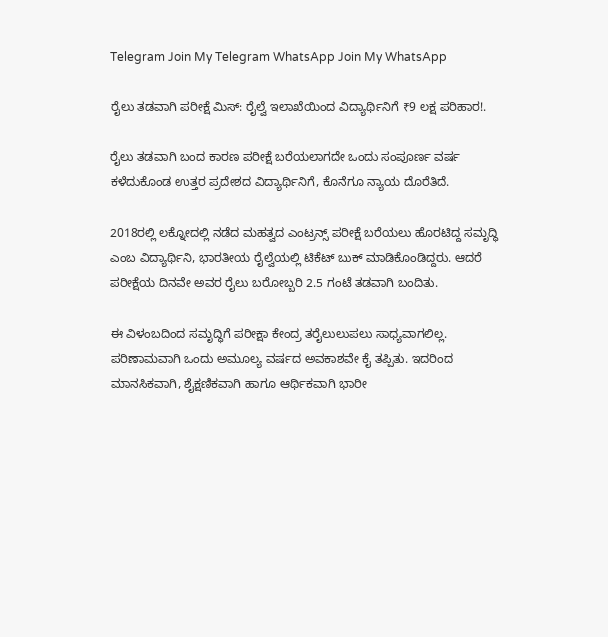Telegram Join My Telegram WhatsApp Join My WhatsApp

ರೈಲು ತಡವಾಗಿ ಪರೀಕ್ಷೆ ಮಿಸ್: ರೈಲ್ವೆ ಇಲಾಖೆಯಿಂದ ವಿದ್ಯಾರ್ಥಿನಿಗೆ ₹9 ಲಕ್ಷ ಪರಿಹಾರ!.

ರೈಲು ತಡವಾಗಿ ಬಂದ ಕಾರಣ ಪರೀಕ್ಷೆ ಬರೆಯಲಾಗದೇ ಒಂದು ಸಂಪೂರ್ಣ ವರ್ಷ ಕಳೆದುಕೊಂಡ ಉತ್ತರ ಪ್ರದೇಶದ ವಿದ್ಯಾರ್ಥಿನಿಗೆ, ಕೊನೆಗೂ ನ್ಯಾಯ ದೊರೆತಿದೆ.

2018ರಲ್ಲಿ ಲಕ್ನೋದಲ್ಲಿ ನಡೆದ ಮಹತ್ವದ ಎಂಟ್ರನ್ಸ್ ಪರೀಕ್ಷೆ ಬರೆಯಲು ಹೊರಟಿದ್ದ ಸಮೃದ್ಧಿ ಎಂಬ ವಿದ್ಯಾರ್ಥಿನಿ, ಭಾರತೀಯ ರೈಲ್ವೆಯಲ್ಲಿ ಟಿಕೆಟ್ ಬುಕ್ ಮಾಡಿಕೊಂಡಿದ್ದರು. ಆದರೆ ಪರೀಕ್ಷೆಯ ದಿನವೇ ಅವರ ರೈಲು ಬರೋಬ್ಬರಿ 2.5 ಗಂಟೆ ತಡವಾಗಿ ಬಂದಿತು.

ಈ ವಿಳಂಬದಿಂದ ಸಮೃದ್ಧಿಗೆ ಪರೀಕ್ಷಾ ಕೇಂದ್ರ ತರೈಲುಲುಪಲು ಸಾಧ್ಯವಾಗಲಿಲ್ಲ. ಪರಿಣಾಮವಾಗಿ ಒಂದು ಅಮೂಲ್ಯ ವರ್ಷದ ಅವಕಾಶವೇ ಕೈ ತಪ್ಪಿತು. ಇದರಿಂದ ಮಾನಸಿಕವಾಗಿ, ಶೈಕ್ಷಣಿಕವಾಗಿ ಹಾಗೂ ಆರ್ಥಿಕವಾಗಿ ಭಾರೀ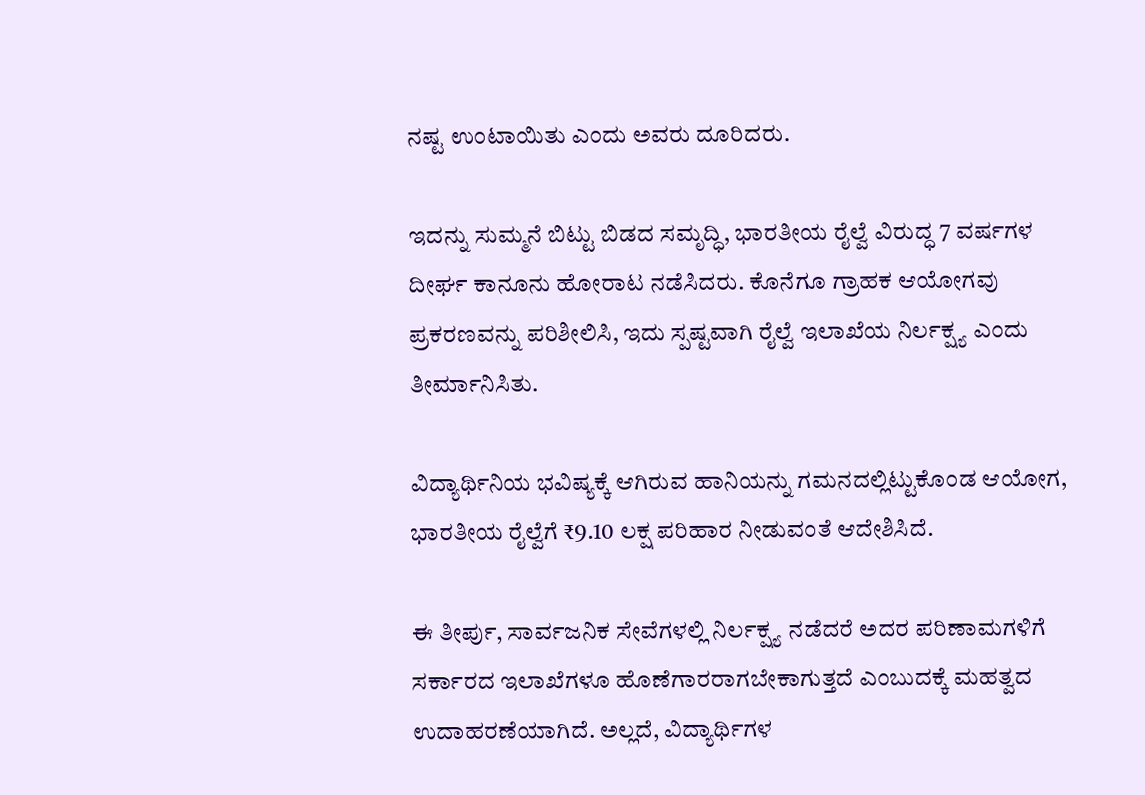ನಷ್ಟ ಉಂಟಾಯಿತು ಎಂದು ಅವರು ದೂರಿದರು.

ಇದನ್ನು ಸುಮ್ಮನೆ ಬಿಟ್ಟು ಬಿಡದ ಸಮೃದ್ಧಿ, ಭಾರತೀಯ ರೈಲ್ವೆ ವಿರುದ್ಧ 7 ವರ್ಷಗಳ ದೀರ್ಘ ಕಾನೂನು ಹೋರಾಟ ನಡೆಸಿದರು. ಕೊನೆಗೂ ಗ್ರಾಹಕ ಆಯೋಗವು ಪ್ರಕರಣವನ್ನು ಪರಿಶೀಲಿಸಿ, ಇದು ಸ್ಪಷ್ಟವಾಗಿ ರೈಲ್ವೆ ಇಲಾಖೆಯ ನಿರ್ಲಕ್ಷ್ಯ ಎಂದು ತೀರ್ಮಾನಿಸಿತು.

ವಿದ್ಯಾರ್ಥಿನಿಯ ಭವಿಷ್ಯಕ್ಕೆ ಆಗಿರುವ ಹಾನಿಯನ್ನು ಗಮನದಲ್ಲಿಟ್ಟುಕೊಂಡ ಆಯೋಗ, ಭಾರತೀಯ ರೈಲ್ವೆಗೆ ₹9.10 ಲಕ್ಷ ಪರಿಹಾರ ನೀಡುವಂತೆ ಆದೇಶಿಸಿದೆ.

ಈ ತೀರ್ಪು, ಸಾರ್ವಜನಿಕ ಸೇವೆಗಳಲ್ಲಿ ನಿರ್ಲಕ್ಷ್ಯ ನಡೆದರೆ ಅದರ ಪರಿಣಾಮಗಳಿಗೆ ಸರ್ಕಾರದ ಇಲಾಖೆಗಳೂ ಹೊಣೆಗಾರರಾಗಬೇಕಾಗುತ್ತದೆ ಎಂಬುದಕ್ಕೆ ಮಹತ್ವದ ಉದಾಹರಣೆಯಾಗಿದೆ. ಅಲ್ಲದೆ, ವಿದ್ಯಾರ್ಥಿಗಳ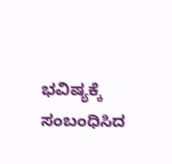ಭವಿಷ್ಯಕ್ಕೆ ಸಂಬಂಧಿಸಿದ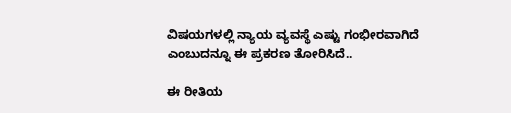ವಿಷಯಗಳಲ್ಲಿ ನ್ಯಾಯ ವ್ಯವಸ್ಥೆ ಎಷ್ಟು ಗಂಭೀರವಾಗಿದೆ ಎಂಬುದನ್ನೂ ಈ ಪ್ರಕರಣ ತೋರಿಸಿದೆ..

ಈ ರೀತಿಯ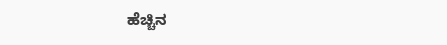ಹೆಚ್ಚಿನ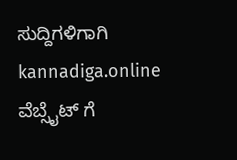ಸುದ್ದಿಗಳಿಗಾಗಿ kannadiga.online ವೆಬ್ಸೈಟ್ ಗೆ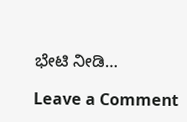ಭೇಟಿ ನೀಡಿ…

Leave a Comment